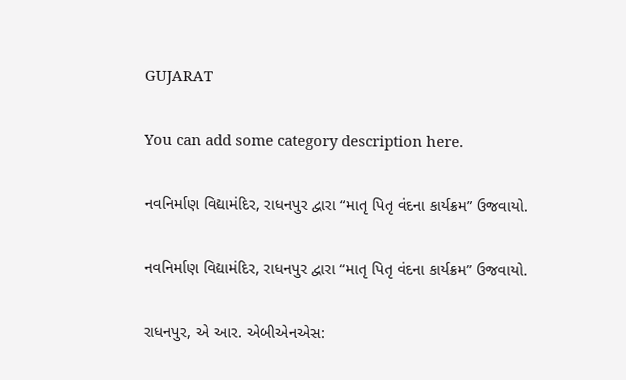GUJARAT

You can add some category description here.

નવનિર્માણ વિદ્યામંદિર, રાધનપુર દ્વારા “માતૃ પિતૃ વંદના કાર્યક્રમ” ઉજવાયો.

નવનિર્માણ વિદ્યામંદિર, રાધનપુર દ્વારા “માતૃ પિતૃ વંદના કાર્યક્રમ” ઉજવાયો.

રાધનપુર, એ આર. એબીએનએસ: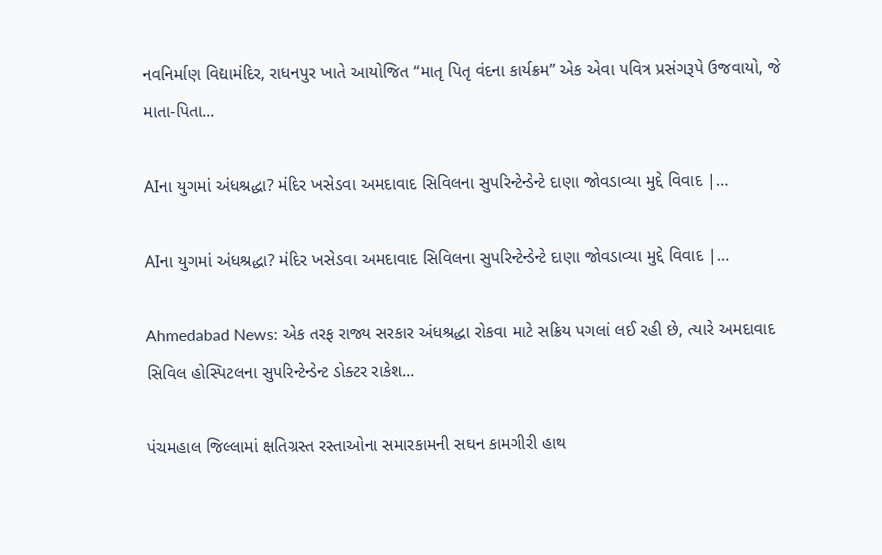નવનિર્માણ વિદ્યામંદિર, રાધનપુર ખાતે આયોજિત “માતૃ પિતૃ વંદના કાર્યક્રમ” એક એવા પવિત્ર પ્રસંગરૂપે ઉજવાયો, જે માતા-પિતા...

AIના યુગમાં અંધશ્રદ્ધા? મંદિર ખસેડવા અમદાવાદ સિવિલના સુપરિન્ટેન્ડેન્ટે દાણા જોવડાવ્યા મુદ્દે વિવાદ |…

AIના યુગમાં અંધશ્રદ્ધા? મંદિર ખસેડવા અમદાવાદ સિવિલના સુપરિન્ટેન્ડેન્ટે દાણા જોવડાવ્યા મુદ્દે વિવાદ |…

Ahmedabad News: એક તરફ રાજ્ય સરકાર અંધશ્રદ્ધા રોકવા માટે સક્રિય પગલાં લઈ રહી છે, ત્યારે અમદાવાદ સિવિલ હોસ્પિટલના સુપરિન્ટેન્ડેન્ટ ડોક્ટર રાકેશ...

પંચમહાલ જિલ્લામાં ક્ષતિગ્રસ્ત રસ્તાઓના સમારકામની સઘન કામગીરી હાથ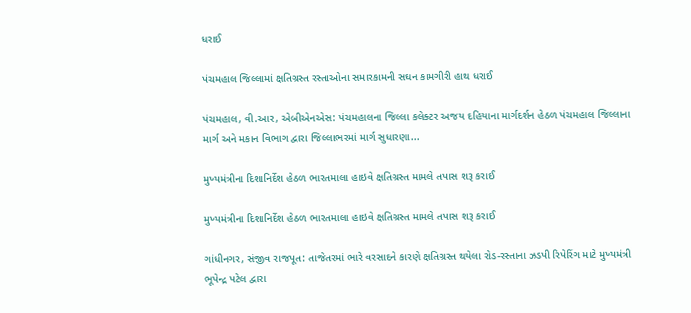ધરાઈ

પંચમહાલ જિલ્લામાં ક્ષતિગ્રસ્ત રસ્તાઓના સમારકામની સઘન કામગીરી હાથ ધરાઈ

પંચમહાલ, વી.આર, એબીએનએસ: પંચમહાલના જિલ્લા કલેક્ટર અજય દહિયાના માર્ગદર્શન હેઠળ પંચમહાલ જિલ્લાના માર્ગ અને મકાન વિભાગ દ્વારા જિલ્લાભરમાં માર્ગ સુધારણા...

મુખ્યમંત્રીના દિશાનિર્દેશ હેઠળ ભારતમાલા હાઇવે ક્ષતિગ્રસ્ત મામલે તપાસ શરૂ કરાઈ

મુખ્યમંત્રીના દિશાનિર્દેશ હેઠળ ભારતમાલા હાઇવે ક્ષતિગ્રસ્ત મામલે તપાસ શરૂ કરાઈ

ગાંધીનગર, સંજીવ રાજપૂત: તાજેતરમાં ભારે વરસાદને કારણે ક્ષતિગ્રસ્ત થયેલા રોડ-રસ્તાના ઝડપી રિપેરિંગ માટે મુખ્યમંત્રી ભૂપેન્દ્ર પટેલ દ્વારા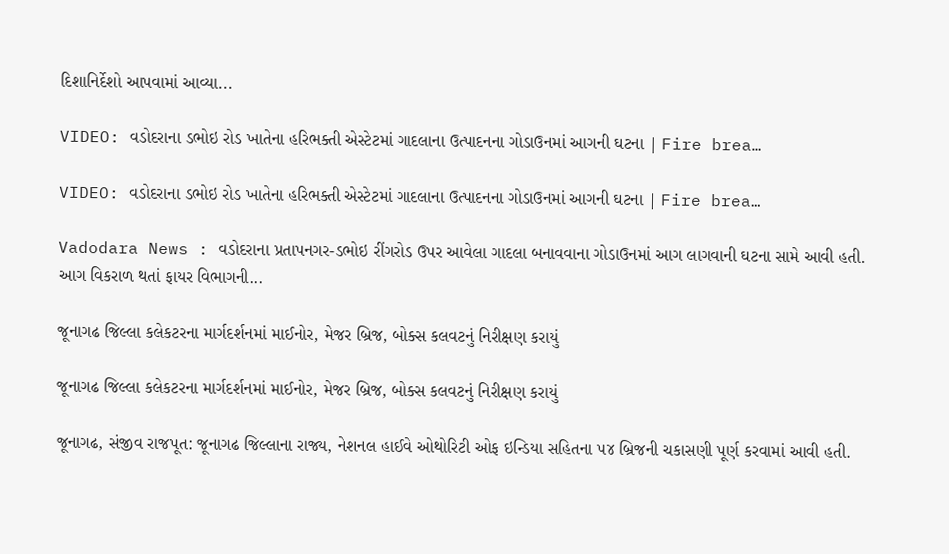દિશાનિર્દેશો આપવામાં આવ્યા...

VIDEO: વડોદરાના ડભોઇ રોડ ખાતેના હરિભક્તી એસ્ટેટમાં ગાદલાના ઉત્પાદનના ગોડાઉનમાં આગની ઘટના | Fire brea…

VIDEO: વડોદરાના ડભોઇ રોડ ખાતેના હરિભક્તી એસ્ટેટમાં ગાદલાના ઉત્પાદનના ગોડાઉનમાં આગની ઘટના | Fire brea…

Vadodara News : વડોદરાના પ્રતાપનગર-ડભોઇ રીંગરોડ ઉપર આવેલા ગાદલા બનાવવાના ગોડાઉનમાં આગ લાગવાની ઘટના સામે આવી હતી. આગ વિકરાળ થતાં ફાયર વિભાગની...

જૂનાગઢ જિલ્લા કલેકટરના માર્ગદર્શનમાં માઈનોર, મેજર બ્રિજ, બોક્સ કલવટનું નિરીક્ષણ કરાયું

જૂનાગઢ જિલ્લા કલેકટરના માર્ગદર્શનમાં માઈનોર, મેજર બ્રિજ, બોક્સ કલવટનું નિરીક્ષણ કરાયું

જૂનાગઢ, સંજીવ રાજપૂત: જૂનાગઢ જિલ્લાના રાજ્ય, નેશનલ હાઈવે ઓથોરિટી ઓફ ઇન્ડિયા સહિતના ૫૪ બ્રિજની ચકાસણી પૂર્ણ કરવામાં આવી હતી.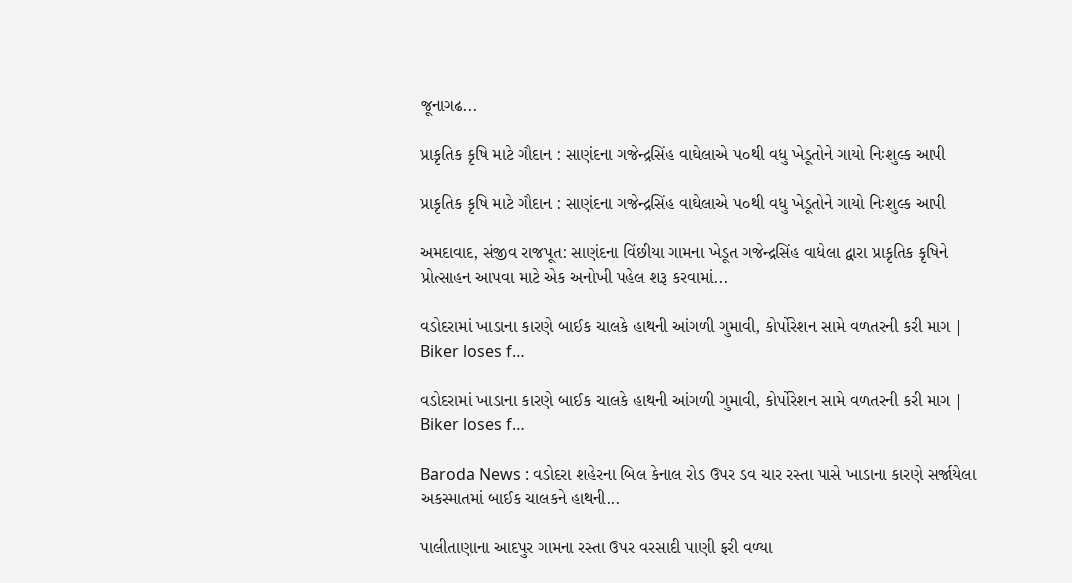જૂનાગઢ...

પ્રાકૃતિક કૃષિ માટે ગૌદાન : સાણંદના ગજેન્દ્રસિંહ વાઘેલાએ ૫૦થી વધુ ખેડૂતોને ગાયો નિઃશુલ્ક આપી

પ્રાકૃતિક કૃષિ માટે ગૌદાન : સાણંદના ગજેન્દ્રસિંહ વાઘેલાએ ૫૦થી વધુ ખેડૂતોને ગાયો નિઃશુલ્ક આપી

અમદાવાદ, સંજીવ રાજપૂત: સાણંદના વિંછીયા ગામના ખેડૂત ગજેન્દ્રસિંહ વાધેલા દ્વારા પ્રાકૃતિક કૃષિને પ્રોત્સાહન આપવા માટે એક અનોખી પહેલ શરૂ કરવામાં...

વડોદરામાં ખાડાના કારણે બાઈક ચાલકે હાથની આંગળી ગુમાવી, કોર્પોરેશન સામે વળતરની કરી માગ | Biker loses f…

વડોદરામાં ખાડાના કારણે બાઈક ચાલકે હાથની આંગળી ગુમાવી, કોર્પોરેશન સામે વળતરની કરી માગ | Biker loses f…

Baroda News : વડોદરા શહેરના બિલ કેનાલ રોડ ઉપર ડવ ચાર રસ્તા પાસે ખાડાના કારણે સર્જાયેલા અકસ્માતમાં બાઈક ચાલકને હાથની...

પાલીતાણાના આદપુર ગામના રસ્તા ઉપર વરસાદી પાણી ફરી વળ્યા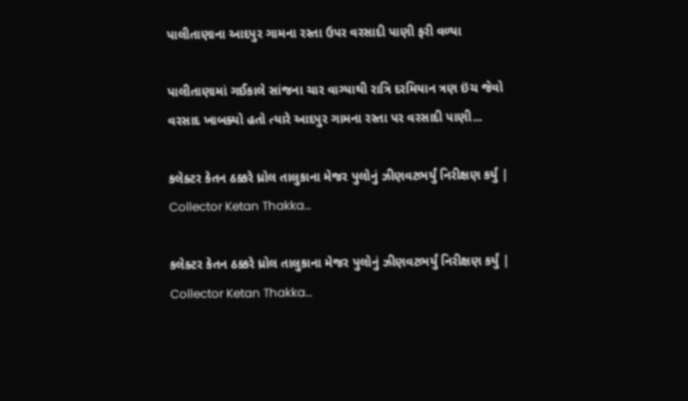પાલીતાણાના આદપુર ગામના રસ્તા ઉપર વરસાદી પાણી ફરી વળ્યા

પાલીતાણામાં ગઈકાલે સાંજના ચાર વાગ્યાથી રાત્રિ દરમિયાન ત્રણ ઇંચ જેવો વરસાદ ખાબક્યો હતો ત્યારે આદપુર ગામના રસ્તા પર વરસાદી પાણી...

કલેક્ટર કેતન ઠક્કરે ધ્રોલ તાલુકાના મેજર પુલોનું ઝીણવટભર્યું નિરીક્ષણ કર્યું | Collector Ketan Thakka…

કલેક્ટર કેતન ઠક્કરે ધ્રોલ તાલુકાના મેજર પુલોનું ઝીણવટભર્યું નિરીક્ષણ કર્યું | Collector Ketan Thakka…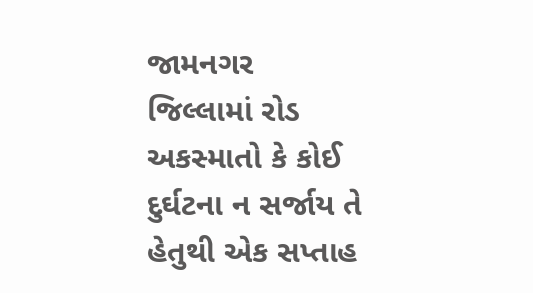જામનગર જિલ્લામાં રોડ અકસ્માતો કે કોઈ દુર્ઘટના ન સર્જાય તે હેતુથી એક સપ્તાહ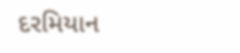દરમિયાન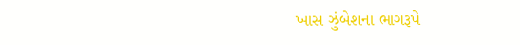ખાસ ઝુંબેશના ભાગરૂપે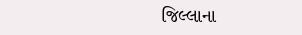જિલ્લાના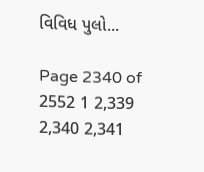વિવિધ પુલો...

Page 2340 of 2552 1 2,339 2,340 2,341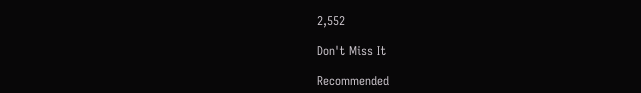2,552

Don't Miss It

Recommended